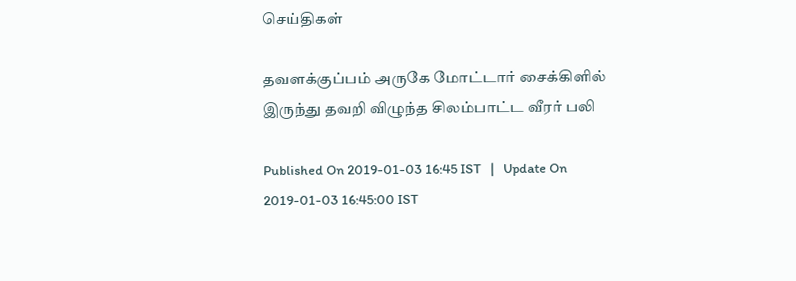செய்திகள்

தவளக்குப்பம் அருகே மோட்டார் சைக்கிளில் இருந்து தவறி விழுந்த சிலம்பாட்ட வீரர் பலி

Published On 2019-01-03 16:45 IST   |   Update On 2019-01-03 16:45:00 IST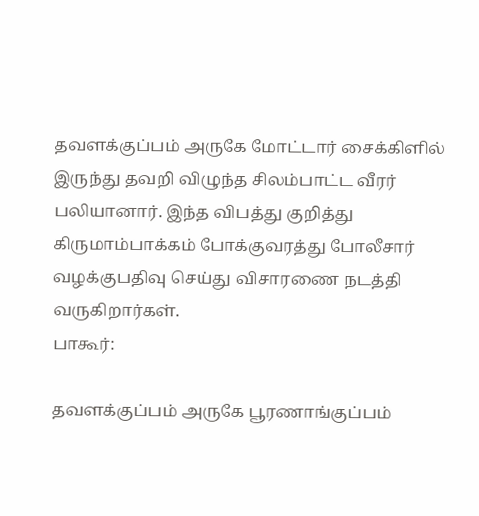தவளக்குப்பம் அருகே மோட்டார் சைக்கிளில் இருந்து தவறி விழுந்த சிலம்பாட்ட வீரர் பலியானார். இந்த விபத்து குறித்து கிருமாம்பாக்கம் போக்குவரத்து போலீசார் வழக்குபதிவு செய்து விசாரணை நடத்தி வருகிறார்கள்.
பாகூர்:

தவளக்குப்பம் அருகே பூரணாங்குப்பம்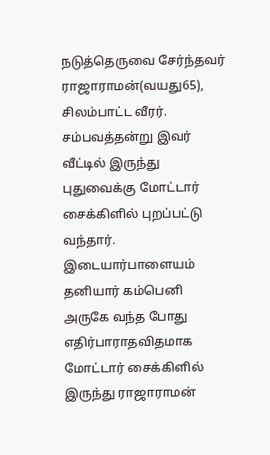நடுத்தெருவை சேர்ந்தவர் ராஜாராமன்(வயது65), சிலம்பாட்ட வீரர். சம்பவத்தன்று இவர் வீட்டில் இருந்து புதுவைக்கு மோட்டார் சைக்கிளில் புறப்பட்டு வந்தார். இடையார்பாளையம் தனியார் கம்பெனி அருகே வந்த போது எதிர்பாராதவிதமாக மோட்டார் சைக்கிளில் இருந்து ராஜாராமன்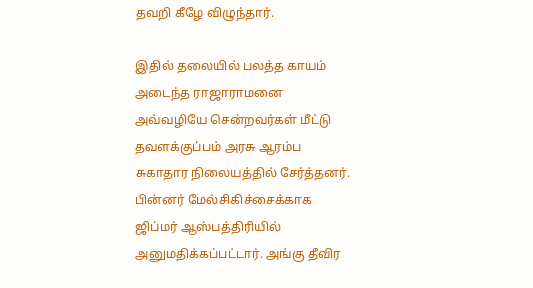தவறி கீழே விழுந்தார்.

இதில் தலையில் பலத்த காயம் அடைந்த ராஜாராமனை அவ்வழியே சென்றவர்கள் மீட்டு தவளக்குப்பம் அரசு ஆரம்ப சுகாதார நிலையத்தில் சேர்த்தனர். பின்னர் மேல்சிகிச்சைக்காக ஜிப்மர் ஆஸ்பத்திரியில் அனுமதிக்கப்பட்டார். அங்கு தீவிர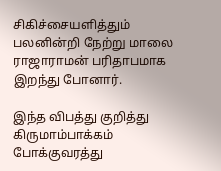சிகிச்சையளித்தும் பலனின்றி நேற்று மாலை ராஜாராமன் பரிதாபமாக இறந்து போனார்.

இந்த விபத்து குறித்து கிருமாம்பாக்கம் போக்குவரத்து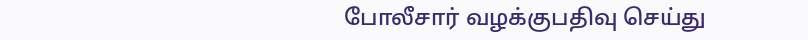போலீசார் வழக்குபதிவு செய்து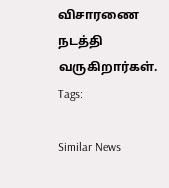விசாரணை நடத்தி வருகிறார்கள்.
Tags:

Similar News